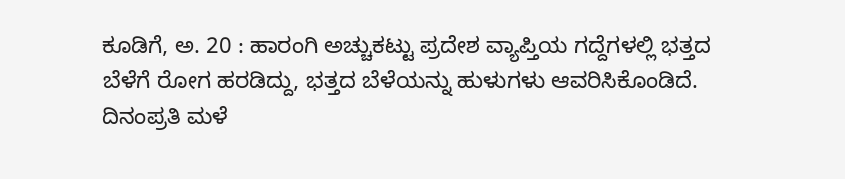ಕೂಡಿಗೆ, ಅ. 20 : ಹಾರಂಗಿ ಅಚ್ಚುಕಟ್ಟು ಪ್ರದೇಶ ವ್ಯಾಪ್ತಿಯ ಗದ್ದೆಗಳಲ್ಲಿ ಭತ್ತದ ಬೆಳೆಗೆ ರೋಗ ಹರಡಿದ್ದು, ಭತ್ತದ ಬೆಳೆಯನ್ನು ಹುಳುಗಳು ಆವರಿಸಿಕೊಂಡಿದೆ. ದಿನಂಪ್ರತಿ ಮಳೆ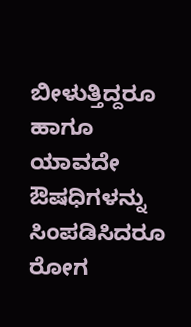ಬೀಳುತ್ತಿದ್ದರೂ ಹಾಗೂ ಯಾವದೇ ಔಷಧಿಗಳನ್ನು ಸಿಂಪಡಿಸಿದರೂ ರೋಗ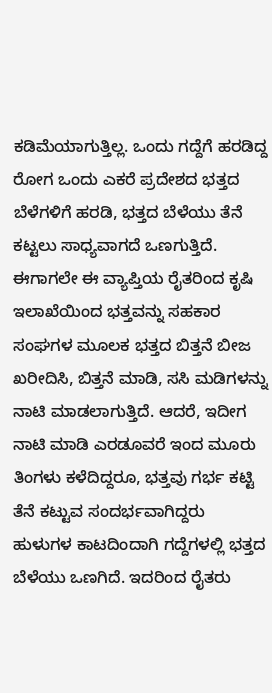ಕಡಿಮೆಯಾಗುತ್ತಿಲ್ಲ. ಒಂದು ಗದ್ದೆಗೆ ಹರಡಿದ್ದ ರೋಗ ಒಂದು ಎಕರೆ ಪ್ರದೇಶದ ಭತ್ತದ ಬೆಳೆಗಳಿಗೆ ಹರಡಿ, ಭತ್ತದ ಬೆಳೆಯು ತೆನೆ ಕಟ್ಟಲು ಸಾಧ್ಯವಾಗದೆ ಒಣಗುತ್ತಿದೆ.
ಈಗಾಗಲೇ ಈ ವ್ಯಾಪ್ತಿಯ ರೈತರಿಂದ ಕೃಷಿ ಇಲಾಖೆಯಿಂದ ಭತ್ತವನ್ನು ಸಹಕಾರ ಸಂಘಗಳ ಮೂಲಕ ಭತ್ತದ ಬಿತ್ತನೆ ಬೀಜ ಖರೀದಿಸಿ, ಬಿತ್ತನೆ ಮಾಡಿ, ಸಸಿ ಮಡಿಗಳನ್ನು ನಾಟಿ ಮಾಡಲಾಗುತ್ತಿದೆ. ಆದರೆ, ಇದೀಗ ನಾಟಿ ಮಾಡಿ ಎರಡೂವರೆ ಇಂದ ಮೂರು ತಿಂಗಳು ಕಳೆದಿದ್ದರೂ, ಭತ್ತವು ಗರ್ಭ ಕಟ್ಟಿ ತೆನೆ ಕಟ್ಟುವ ಸಂದರ್ಭವಾಗಿದ್ದರು ಹುಳುಗಳ ಕಾಟದಿಂದಾಗಿ ಗದ್ದೆಗಳಲ್ಲಿ ಭತ್ತದ ಬೆಳೆಯು ಒಣಗಿದೆ. ಇದರಿಂದ ರೈತರು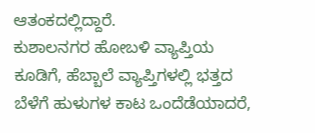ಆತಂಕದಲ್ಲಿದ್ದಾರೆ.
ಕುಶಾಲನಗರ ಹೋಬಳಿ ವ್ಯಾಪ್ತಿಯ ಕೂಡಿಗೆ, ಹೆಬ್ಬಾಲೆ ವ್ಯಾಪ್ತಿಗಳಲ್ಲಿ ಭತ್ತದ ಬೆಳೆಗೆ ಹುಳುಗಳ ಕಾಟ ಒಂದೆಡೆಯಾದರೆ,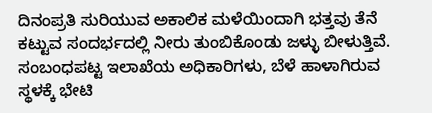ದಿನಂಪ್ರತಿ ಸುರಿಯುವ ಅಕಾಲಿಕ ಮಳೆಯಿಂದಾಗಿ ಭತ್ತವು ತೆನೆ ಕಟ್ಟುವ ಸಂದರ್ಭದಲ್ಲಿ ನೀರು ತುಂಬಿಕೊಂಡು ಜಳ್ಳು ಬೀಳುತ್ತಿವೆ. ಸಂಬಂಧಪಟ್ಟ ಇಲಾಖೆಯ ಅಧಿಕಾರಿಗಳು, ಬೆಳೆ ಹಾಳಾಗಿರುವ ಸ್ಥಳಕ್ಕೆ ಭೇಟಿ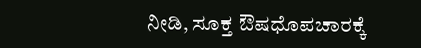ನೀಡಿ, ಸೂಕ್ತ ಔಷಧೊಪಚಾರಕ್ಕೆ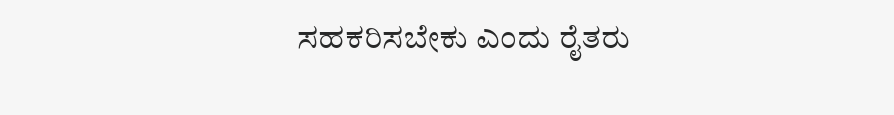ಸಹಕರಿಸಬೇಕು ಎಂದು ರೈತರು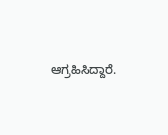ಆಗ್ರಹಿಸಿದ್ದಾರೆ.